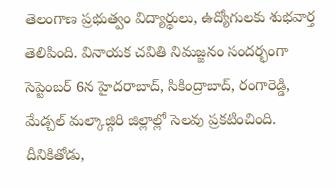తెలంగాణ ప్రభుత్వం విద్యార్థులు, ఉద్యోగులకు శుభవార్త తెలిపింది. వినాయక చవితి నిమజ్జనం సందర్భంగా సెప్టెంబర్ 6న హైదరాబాద్, సికింద్రాబాద్, రంగారెడ్డి, మేడ్చల్ మల్కాజ్గిరి జిల్లాల్లో సెలవు ప్రకటించింది. దీనికితోడు,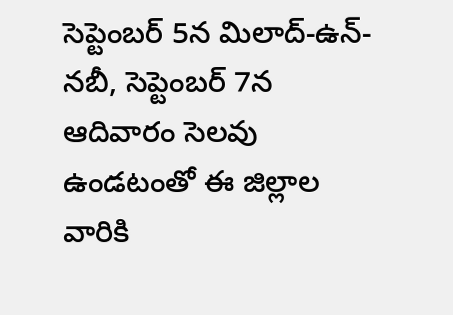సెప్టెంబర్ 5న మిలాద్-ఉన్-నబీ, సెప్టెంబర్ 7న ఆదివారం సెలవు ఉండటంతో ఈ జిల్లాల వారికి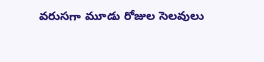వరుసగా మూడు రోజుల సెలవులు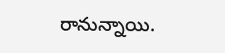రానున్నాయి.